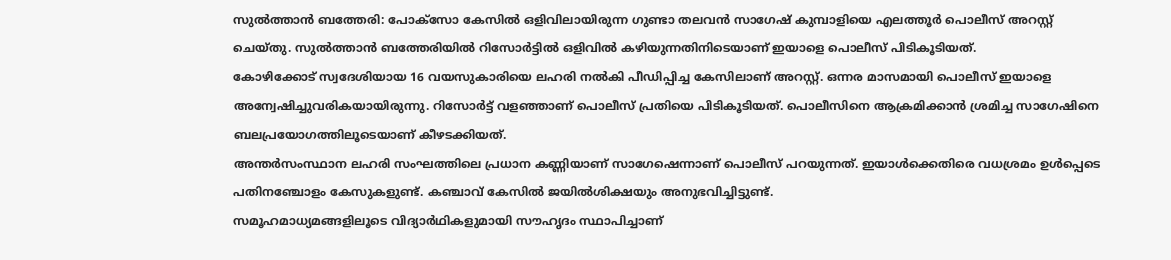സുൽത്താൻ ബത്തേരി: പോക്സോ കേസിൽ ഒളിവിലായിരുന്ന ഗുണ്ടാ തലവൻ സാഗേഷ് കുമ്പാളിയെ എലത്തൂർ പൊലീസ് അറസ്റ്റ് ചെയ്തു. സുൽത്താൻ ബത്തേരിയിൽ റിസോർട്ടിൽ ഒളിവിൽ കഴിയുന്നതിനിടെയാണ് ഇയാളെ പൊലീസ് പിടികൂടിയത്.
കോഴിക്കോട് സ്വദേശിയായ 16 വയസുകാരിയെ ലഹരി നൽകി പീഡിപ്പിച്ച കേസിലാണ് അറസ്റ്റ്. ഒന്നര മാസമായി പൊലീസ് ഇയാളെ അന്വേഷിച്ചുവരികയായിരുന്നു. റിസോർട്ട് വളഞ്ഞാണ് പൊലീസ് പ്രതിയെ പിടികൂടിയത്. പൊലീസിനെ ആക്രമിക്കാൻ ശ്രമിച്ച സാഗേഷിനെ ബലപ്രയോഗത്തിലൂടെയാണ് കീഴടക്കിയത്.
അന്തർസംസ്ഥാന ലഹരി സംഘത്തിലെ പ്രധാന കണ്ണിയാണ് സാഗേഷെന്നാണ് പൊലീസ് പറയുന്നത്. ഇയാൾക്കെതിരെ വധശ്രമം ഉൾപ്പെടെ പതിനഞ്ചോളം കേസുകളുണ്ട്. കഞ്ചാവ് കേസിൽ ജയിൽശിക്ഷയും അനുഭവിച്ചിട്ടുണ്ട്.
സമൂഹമാധ്യമങ്ങളിലൂടെ വിദ്യാർഥികളുമായി സൗഹൃദം സ്ഥാപിച്ചാണ്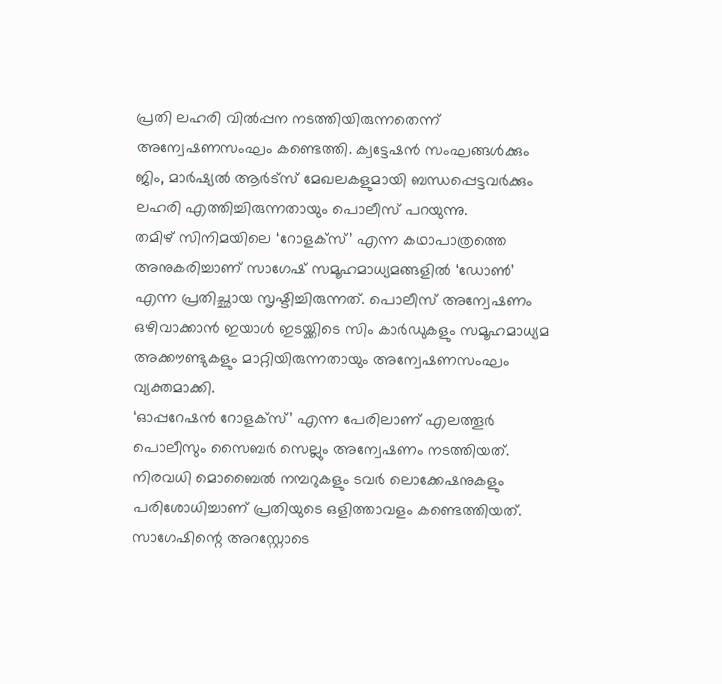പ്രതി ലഹരി വിൽപ്പന നടത്തിയിരുന്നതെന്ന് അന്വേഷണസംഘം കണ്ടെത്തി. ക്വട്ടേഷൻ സംഘങ്ങൾക്കും ജിം, മാർഷ്യൽ ആർട്സ് മേഖലകളുമായി ബന്ധപ്പെട്ടവർക്കും ലഹരി എത്തിച്ചിരുന്നതായും പൊലീസ് പറയുന്നു.
തമിഴ് സിനിമയിലെ ‘റോളക്സ്’ എന്ന കഥാപാത്രത്തെ അനുകരിച്ചാണ് സാഗേഷ് സമൂഹമാധ്യമങ്ങളിൽ ‘ഡോൺ’ എന്ന പ്രതിച്ഛായ സൃഷ്ടിച്ചിരുന്നത്. പൊലീസ് അന്വേഷണം ഒഴിവാക്കാൻ ഇയാൾ ഇടയ്ക്കിടെ സിം കാർഡുകളും സമൂഹമാധ്യമ അക്കൗണ്ടുകളും മാറ്റിയിരുന്നതായും അന്വേഷണസംഘം വ്യക്തമാക്കി.
‘ഓപ്പറേഷൻ റോളക്സ്’ എന്ന പേരിലാണ് എലത്തൂർ പൊലീസും സൈബർ സെല്ലും അന്വേഷണം നടത്തിയത്. നിരവധി മൊബൈൽ നമ്പറുകളും ടവർ ലൊക്കേഷനുകളും പരിശോധിച്ചാണ് പ്രതിയുടെ ഒളിത്താവളം കണ്ടെത്തിയത്. സാഗേഷിന്റെ അറസ്റ്റോടെ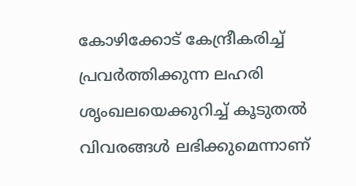കോഴിക്കോട് കേന്ദ്രീകരിച്ച് പ്രവർത്തിക്കുന്ന ലഹരി ശൃംഖലയെക്കുറിച്ച് കൂടുതൽ വിവരങ്ങൾ ലഭിക്കുമെന്നാണ്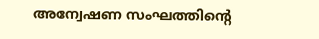അന്വേഷണ സംഘത്തിന്റെ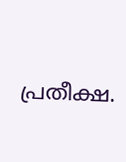പ്രതീക്ഷ.